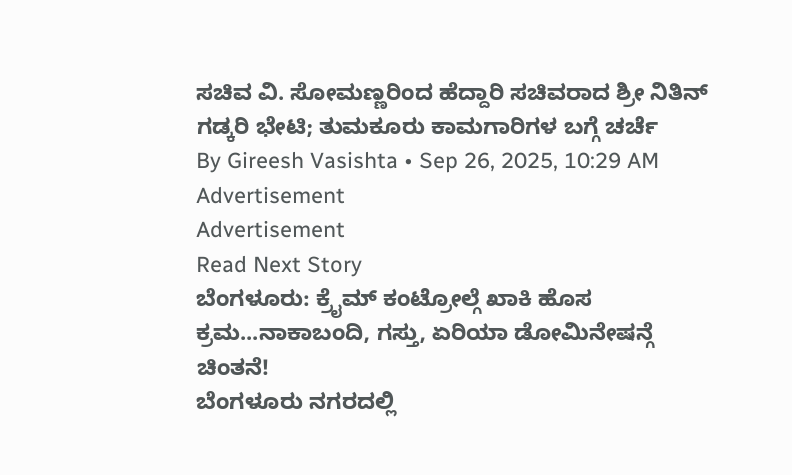ಸಚಿವ ವಿ. ಸೋಮಣ್ಣರಿಂದ ಹೆದ್ದಾರಿ ಸಚಿವರಾದ ಶ್ರೀ ನಿತಿನ್ ಗಡ್ಕರಿ ಭೇಟಿ; ತುಮಕೂರು ಕಾಮಗಾರಿಗಳ ಬಗ್ಗೆ ಚರ್ಚೆ
By Gireesh Vasishta • Sep 26, 2025, 10:29 AM
Advertisement
Advertisement
Read Next Story
ಬೆಂಗಳೂರು: ಕ್ರೈಮ್ ಕಂಟ್ರೋಲ್ಗೆ ಖಾಕಿ ಹೊಸ ಕ್ರಮ...ನಾಕಾಬಂದಿ, ಗಸ್ತು, ಏರಿಯಾ ಡೋಮಿನೇಷನ್ಗೆ ಚಿಂತನೆ!
ಬೆಂಗಳೂರು ನಗರದಲ್ಲಿ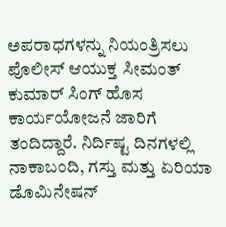ಅಪರಾಧಗಳನ್ನು ನಿಯಂತ್ರಿಸಲು ಪೊಲೀಸ್ ಆಯುಕ್ತ ಸೀಮಂತ್ ಕುಮಾರ್ ಸಿಂಗ್ ಹೊಸ ಕಾರ್ಯಯೋಜನೆ ಜಾರಿಗೆ ತಂದಿದ್ದಾರೆ. ನಿರ್ದಿಷ್ಟ ದಿನಗಳಲ್ಲಿ ನಾಕಾಬಂದಿ, ಗಸ್ತು ಮತ್ತು ಏರಿಯಾ ಡೊಮಿನೇಷನ್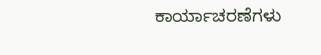ಕಾರ್ಯಾಚರಣೆಗಳು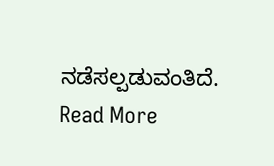ನಡೆಸಲ್ಪಡುವಂತಿದೆ.
Read More